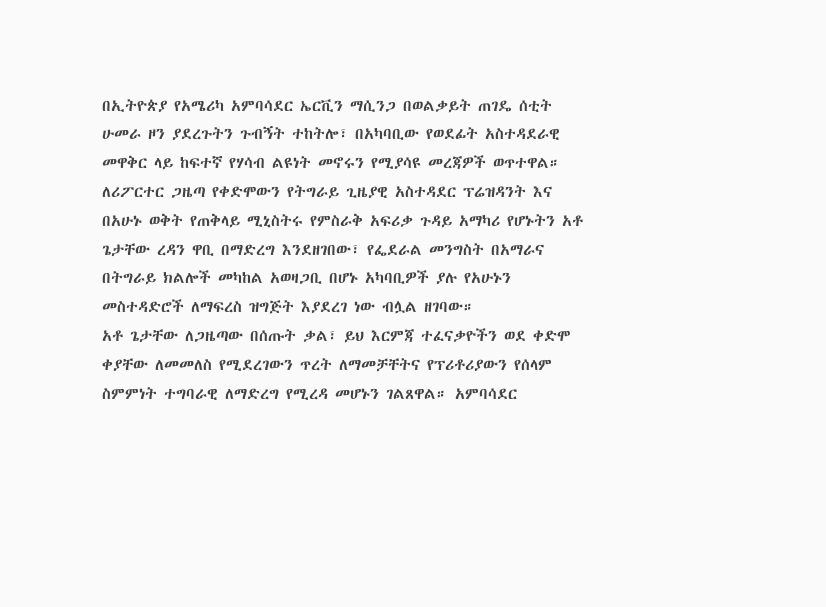በኢትዮጵያ የአሜሪካ አምባሳደር ኤርቪን ማሲንጋ በወልቃይት ጠገዴ ሰቲት ሁመራ ዞን ያደረጉትን ጉብኝት ተከትሎ፣ በአካባቢው የወደፊት አስተዳደራዊ መዋቅር ላይ ከፍተኛ የሃሳብ ልዩነት መኖሩን የሚያሳዩ መረጃዎች ወጥተዋል።
ለሪፖርተር ጋዜጣ የቀድሞውን የትግራይ ጊዜያዊ አስተዳደር ፕሬዝዳንት እና በአሁኑ ወቅት የጠቅላይ ሚኒስትሩ የምስራቅ አፍሪቃ ጉዳይ አማካሪ የሆኑትን አቶ ጌታቸው ረዳን ዋቢ በማድረግ እንደዘገበው፣ የፌደራል መንግስት በአማራና በትግራይ ክልሎች መካከል አወዛጋቢ በሆኑ አካባቢዎች ያሉ የአሁኑን መስተዳድሮች ለማፍረስ ዝግጅት እያደረገ ነው ብሏል ዘገባው።
አቶ ጌታቸው ለጋዜጣው በሰጡት ቃል፣ ይህ እርምጃ ተፈናቃዮችን ወደ ቀድሞ ቀያቸው ለመመለስ የሚደረገውን ጥረት ለማመቻቸትና የፕሪቶሪያውን የሰላም ስምምነት ተግባራዊ ለማድረግ የሚረዳ መሆኑን ገልጸዋል። አምባሳደር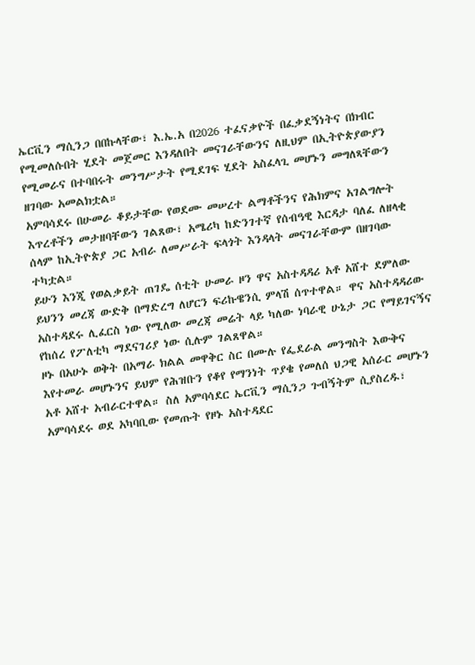ኤርቪን ማሲንጋ በበኩላቸው፣ እ.ኤ.አ በ2026 ተፈናቃዮች በፈቃደኝነትና በክብር የሚመለሱበት ሂደት መጀመር እንዳለበት መናገራቸውንና ለዚህም በኢትዮጵያውያን የሚመራና በተባበሩት መንግሥታት የሚደገፍ ሂደት አስፈላጊ መሆኑን መግለጻቸውን ዘገባው አመልክቷል።
አምባሳደሩ በሁመራ ቆይታቸው የወደሙ መሠረተ ልማቶችንና የሕክምና አገልግሎት እጥረቶችን መታዘባቸውን ገልጸው፣ አሜሪካ ከድንገተኛ የሰብዓዊ እርዳታ ባለፈ ለዘላቂ ሰላም ከኢትዮጵያ ጋር አብራ ለመሥራት ፍላጎት እንዳላት መናገራቸውም በዘገባው ተካቷል።
ይሁን እንጂ የወልቃይት ጠገዴ ሰቲት ሁመራ ዞን ዋና አስተዳዳሪ አቶ አሸተ ደምለው ይህንን መረጃ ውድቅ በማድረግ ለሆርን ፍሪኩዌንሲ ምላሽ ሰጥተዋል። ዋና አስተዳዳሪው አስተዳደሩ ሊፈርስ ነው የሚለው መረጃ መሬት ላይ ካለው ነባራዊ ሁኔታ ጋር የማይገናኝና የከሰረ የፖለቲካ ማደናገሪያ ነው ሲሉም ገልጸዋል።
ዞኑ በአሁኑ ወቅት በአማራ ክልል መዋቅር ስር በሙሉ የፌደራል መንግስት እውቅና እየተመራ መሆኑንና ይህም የሕዝቡን የቆየ የማንነት ጥያቄ የመለሰ ህጋዊ አሰራር መሆኑን አቶ አሸተ አብራርተዋል። ስለ አምባሳደር ኤርቪን ማሲንጋ ጉብኝትም ሲያስረዱ፣ አምባሳደሩ ወደ አካባቢው የመጡት የዞኑ አስተዳደር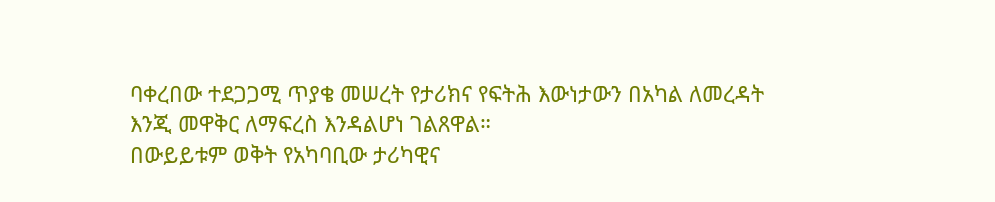ባቀረበው ተደጋጋሚ ጥያቄ መሠረት የታሪክና የፍትሕ እውነታውን በአካል ለመረዳት እንጂ መዋቅር ለማፍረስ እንዳልሆነ ገልጸዋል።
በውይይቱም ወቅት የአካባቢው ታሪካዊና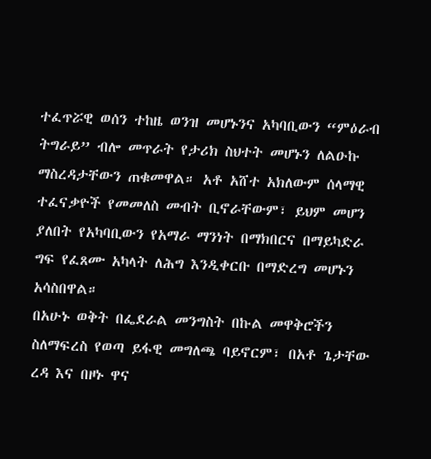ተፈጥሯዊ ወሰን ተከዜ ወንዝ መሆኑንና አካባቢውን “ምዕራብ ትግራይ” ብሎ መጥራት የታሪክ ስህተት መሆኑን ለልዑኩ ማስረዳታቸውን ጠቁመዋል። አቶ አሸተ አክለውም ሰላማዊ ተፈናቃዮች የመመለስ መብት ቢኖራቸውም፣ ይህም መሆን ያለበት የአካባቢውን የአማራ ማንነት በማክበርና በማይካድራ ግፍ የፈጸሙ አካላት ለሕግ እንዲቀርቡ በማድረግ መሆኑን አሳስበዋል።
በአሁኑ ወቅት በፌደራል መንግስት በኩል መዋቅሮችን ስለማፍረስ የወጣ ይፋዊ መግለጫ ባይኖርም፣ በአቶ ጌታቸው ረዳ እና በዞኑ ዋና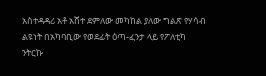አስተዳዳሪ አቶ አሸተ ደምለው መካከል ያለው ግልጽ የሃሳብ ልዩነት በአካባቢው የወደፊት ዕጣ-ፈንታ ላይ የፖለቲካ ንትርኩ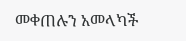መቀጠሉን አመላካች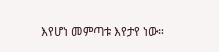እየሆነ መምጣቱ እየታየ ነው።